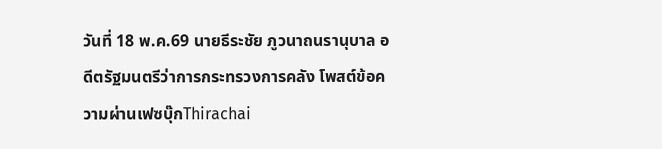วันที่ 18 พ.ค.69 นายธีระชัย ภูวนาถนรานุบาล อดีตรัฐมนตรีว่าการกระทรวงการคลัง โพสต์ข้อความผ่านเฟซบุ๊กThirachai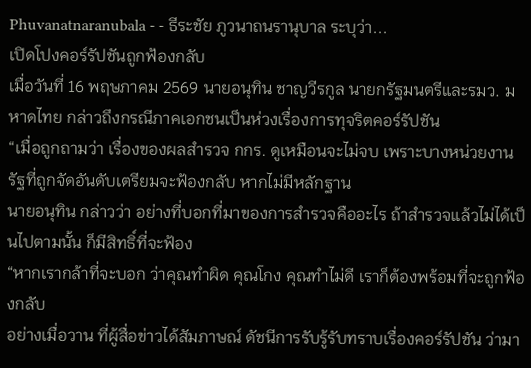Phuvanatnaranubala - - ธีระชัย ภูวนาถนรานุบาล ระบุว่า...
เปิดโปงคอร์รัปชันถูกฟ้องกลับ
เมื่อวันที่ 16 พฤษภาคม 2569 นายอนุทิน ชาญวีรกูล นายกรัฐมนตรีและรมว. มหาดไทย กล่าวถึงกรณีภาคเอกชนเป็นห่วงเรื่องการทุจริตคอร์รัปชัน
“เมื่อถูกถามว่า เรื่องของผลสำรวจ กกร. ดูเหมือนจะไม่จบ เพราะบางหน่วยงานรัฐที่ถูกจัดอันดับเตรียมจะฟ้องกลับ หากไม่มีหลักฐาน
นายอนุทิน กล่าวว่า อย่างที่บอกที่มาของการสำรวจคืออะไร ถ้าสำรวจแล้วไม่ได้เป็นไปตามนั้น ก็มีสิทธิ์ที่จะฟ้อง
“หากเรากล้าที่จะบอก ว่าคุณทำผิด คุณโกง คุณทำไม่ดี เราก็ต้องพร้อมที่จะถูกฟ้องกลับ
อย่างเมื่อวาน ที่ผู้สื่อข่าวได้สัมภาษณ์ ดัชนีการรับรู้รับทราบเรื่องคอร์รัปชัน ว่ามา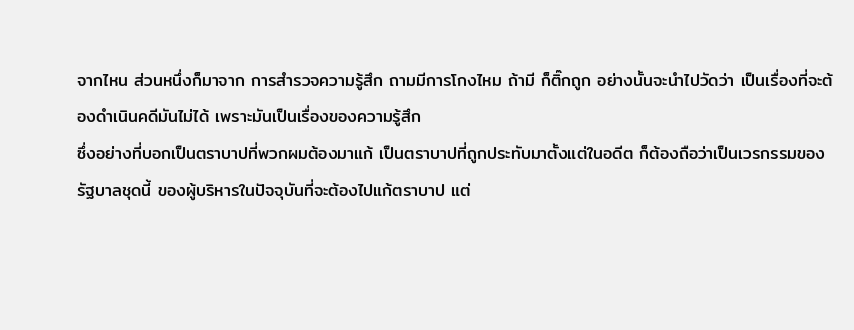จากไหน ส่วนหนึ่งก็มาจาก การสำรวจความรู้สึก ถามมีการโกงไหม ถ้ามี ก็ติ๊กถูก อย่างนั้นจะนำไปวัดว่า เป็นเรื่องที่จะต้องดำเนินคดีมันไม่ได้ เพราะมันเป็นเรื่องของความรู้สึก
ซึ่งอย่างที่บอกเป็นตราบาปที่พวกผมต้องมาแก้ เป็นตราบาปที่ถูกประทับมาตั้งแต่ในอดีต ก็ต้องถือว่าเป็นเวรกรรมของรัฐบาลชุดนี้ ของผู้บริหารในปัจจุบันที่จะต้องไปแก้ตราบาป แต่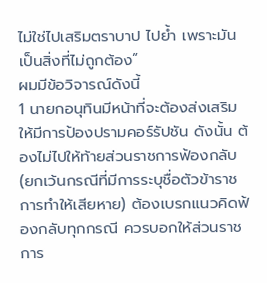ไม่ใช่ไปเสริมตราบาป ไปย้ำ เพราะมันเป็นสิ่งที่ไม่ถูกต้อง”
ผมมีข้อวิจารณ์ดังนี้
1 นายกอนุทินมีหน้าที่จะต้องส่งเสริมให้มีการป้องปรามคอร์รัปชัน ดังนั้น ต้องไม่ไปให้ท้ายส่วนราชการฟ้องกลับ (ยกเว้นกรณีที่มีการระบุชื่อตัวข้าราชการทำให้เสียหาย) ต้องเบรกแนวคิดฟ้องกลับทุกกรณี ควรบอกให้ส่วนราชการ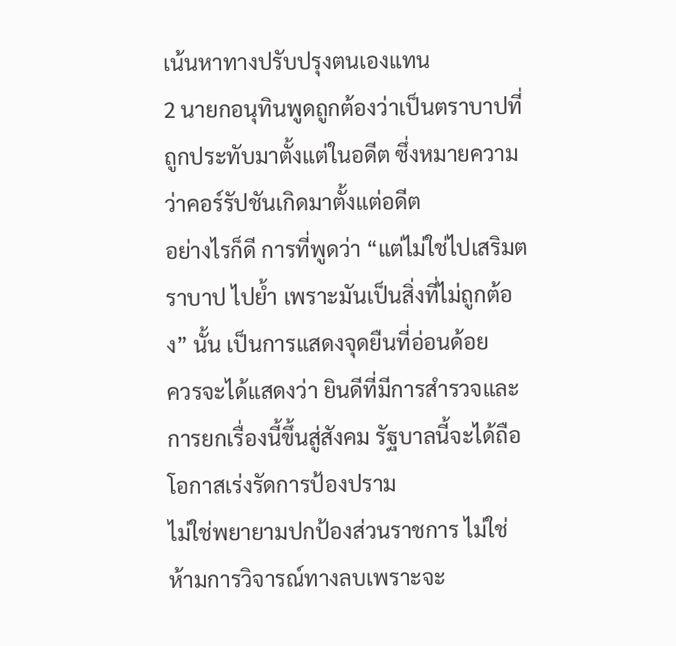เน้นหาทางปรับปรุงตนเองแทน
2 นายกอนุทินพูดถูกต้องว่าเป็นตราบาปที่ถูกประทับมาตั้งแต่ในอดีต ซึ่งหมายความว่าคอร์รัปชันเกิดมาตั้งแต่อดีต
อย่างไรก็ดี การที่พูดว่า “แต่ไม่ใช่ไปเสริมตราบาป ไปย้ำ เพราะมันเป็นสิ่งที่ไม่ถูกต้อง” นั้น เป็นการแสดงจุดยืนที่อ่อนด้อย
ควรจะได้แสดงว่า ยินดีที่มีการสำรวจและการยกเรื่องนี้ขึ้นสู่สังคม รัฐบาลนี้จะได้ถือโอกาสเร่งรัดการป้องปราม
ไม่ใช่พยายามปกป้องส่วนราชการ ไม่ใช่ห้ามการวิจารณ์ทางลบเพราะจะ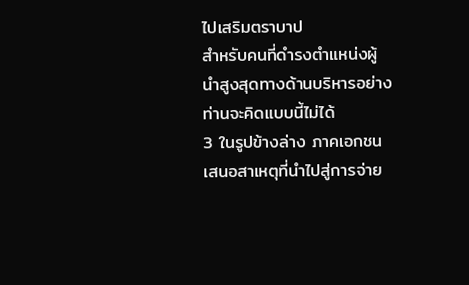ไปเสริมตราบาป
สำหรับคนที่ดำรงตำแหน่งผู้นำสูงสุดทางด้านบริหารอย่างท่านจะคิดแบบนี้ไม่ได้
3 ในรูปข้างล่าง ภาคเอกชนเสนอสาเหตุที่นำไปสู่การจ่าย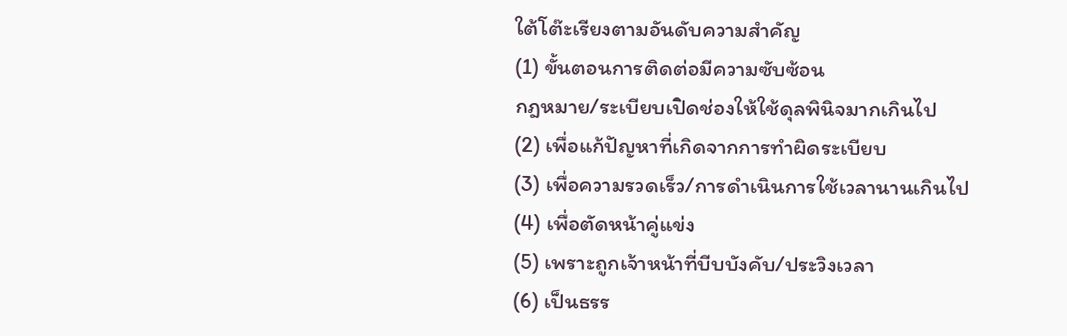ใต้โต๊ะเรียงตามอันดับความสำคัญ
(1) ขั้นตอนการติดต่อมีความซับซ้อน
กฎหมาย/ระเบียบเปิดช่องให้ใช้ดุลพินิจมากเกินไป
(2) เพื่อแก้ปัญหาที่เกิดจากการทำผิดระเบียบ
(3) เพื่อความรวดเร็ว/การดำเนินการใช้เวลานานเกินไป
(4) เพื่อตัดหน้าคู่แข่ง
(5) เพราะถูกเจ้าหน้าที่บีบบังคับ/ประวิงเวลา
(6) เป็นธรร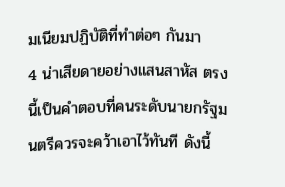มเนียมปฏิบัติที่ทำต่อๆ กันมา
4 น่าเสียดายอย่างแสนสาหัส ตรงนี้เป็นคำตอบที่คนระดับนายกรัฐมนตรีควรจะคว้าเอาไว้ทันที ดังนี้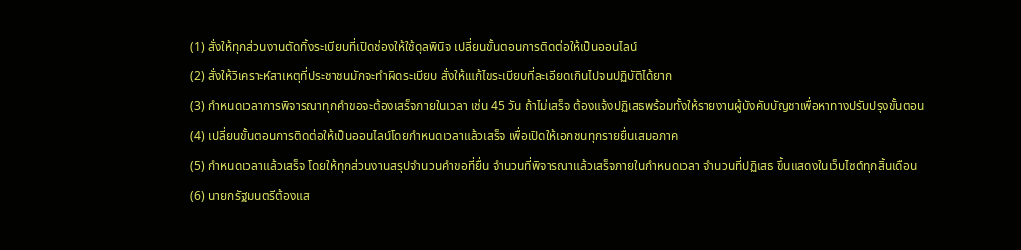(1) สั่งให้ทุกส่วนงานตัดทิ้งระเบียบที่เปิดช่องให้ใช้ดุลพินิจ เปลี่ยนขั้นตอนการติดต่อให้เป็นออนไลน์
(2) สั่งให้วิเคราะห์สาเหตุที่ประชาชนมักจะทำผิดระเบียบ สั่งให้เแก้ไขระเบียบที่ละเอียดเกินไปจนปฏิบัติได้ยาก
(3) กำหนดเวลาการพิจารณาทุกคำขอจะต้องเสร็จภายในเวลา เช่น 45 วัน ถ้าไม่เสร็จ ต้องแจ้งปฏิเสธพร้อมทั้งให้รายงานผู้บังคับบัญชาเพื่อหาทางปรับปรุงขั้นตอน
(4) เปลี่ยนขั้นตอนการติดต่อให้เป็นออนไลน์โดยกำหนดเวลาแล้วเสร็จ เพื่อเปิดให้เอกชนทุกรายยื่นเสมอภาค
(5) กำหนดเวลาแล้วเสร็จ โดยให้ทุกส่วนงานสรุปจำนวนคำขอที่ยื่น จำนวนที่พิจารณาแล้วเสร็จภายในกำหนดเวลา จำนวนที่ปฏิเสธ ขึ้นแสดงในเว็บไซต์ทุกสิ้นเดือน
(6) นายกรัฐมนตรีต้องแส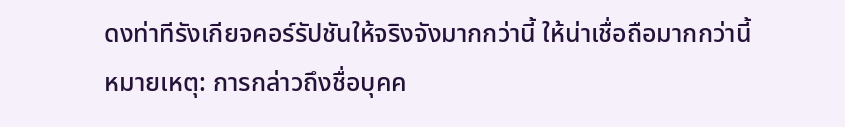ดงท่าทีรังเกียจคอร์รัปชันให้จริงจังมากกว่านี้ ให้น่าเชื่อถือมากกว่านี้
หมายเหตุ: การกล่าวถึงชื่อบุคค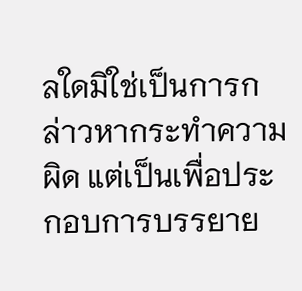ลใดมิใช่เป็นการกล่าวหากระทำความผิด แต่เป็นเพื่อประกอบการบรรยาย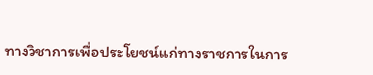ทางวิชาการเพื่อประโยชน์แก่ทางราชการในการ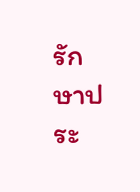รักษาประ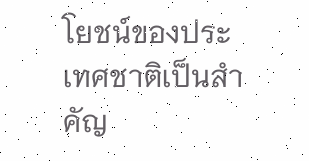โยชน์ของประเทศชาติเป็นสำคัญ